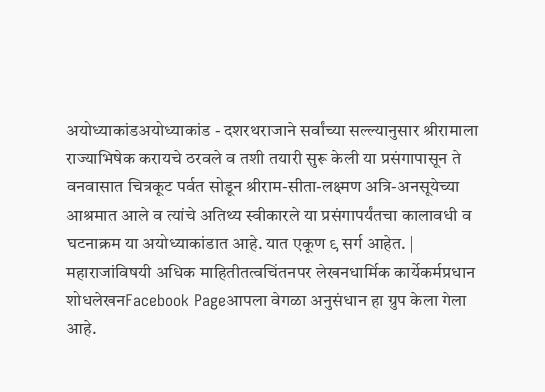अयोध्याकांडअयोध्याकांड - दशरथराजाने सर्वांच्या सल्ल्यानुसार श्रीरामाला राज्याभिषेक करायचे ठरवले व तशी तयारी सुरू केली या प्रसंगापासून ते वनवासात चित्रकूट पर्वत सोडून श्रीराम-सीता-लक्ष्मण अत्रि-अनसूयेच्या आश्रमात आले व त्यांचे अतिथ्य स्वीकारले या प्रसंगापर्यंतचा कालावधी व घटनाक्रम या अयोध्याकांडात आहे. यात एकूण ९ सर्ग आहेत. |
महाराजांविषयी अधिक माहितीतत्वचिंतनपर लेखनधार्मिक कार्येकर्मप्रधान शोधलेखनFacebook Pageआपला वेगळा अनुसंधान हा ग्रुप केला गेला आहे.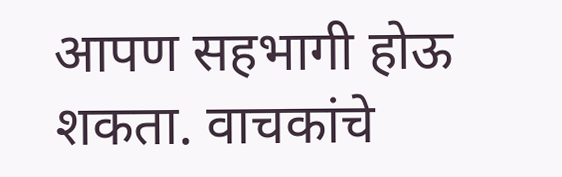आपण सहभागी होऊ शकता. वाचकांचे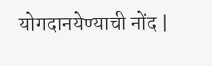योगदानयेण्याची नोंद |